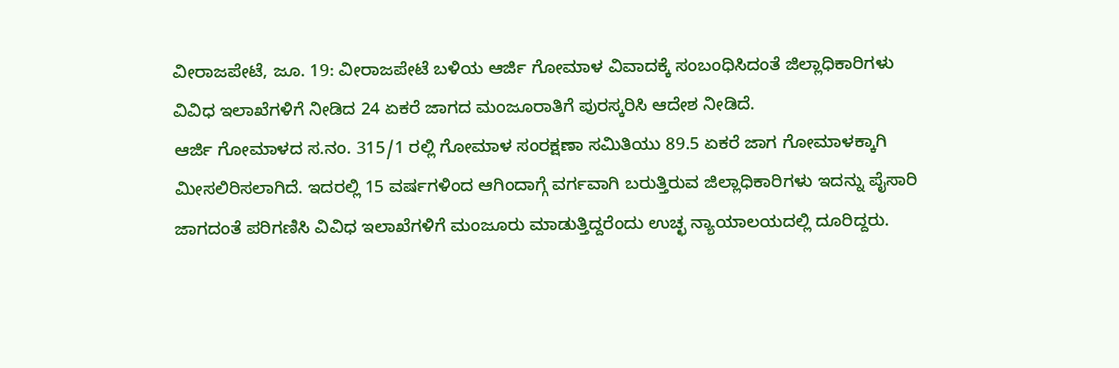ವೀರಾಜಪೇಟೆ, ಜೂ. 19: ವೀರಾಜಪೇಟೆ ಬಳಿಯ ಆರ್ಜಿ ಗೋಮಾಳ ವಿವಾದಕ್ಕೆ ಸಂಬಂಧಿಸಿದಂತೆ ಜಿಲ್ಲಾಧಿಕಾರಿಗಳು ವಿವಿಧ ಇಲಾಖೆಗಳಿಗೆ ನೀಡಿದ 24 ಏಕರೆ ಜಾಗದ ಮಂಜೂರಾತಿಗೆ ಪುರಸ್ಕರಿಸಿ ಆದೇಶ ನೀಡಿದೆ.
ಆರ್ಜಿ ಗೋಮಾಳದ ಸ.ನಂ. 315/1 ರಲ್ಲಿ ಗೋಮಾಳ ಸಂರಕ್ಷಣಾ ಸಮಿತಿಯು 89.5 ಏಕರೆ ಜಾಗ ಗೋಮಾಳಕ್ಕಾಗಿ ಮೀಸಲಿರಿಸಲಾಗಿದೆ. ಇದರಲ್ಲಿ 15 ವರ್ಷಗಳಿಂದ ಆಗಿಂದಾಗ್ಗೆ ವರ್ಗವಾಗಿ ಬರುತ್ತಿರುವ ಜಿಲ್ಲಾಧಿಕಾರಿಗಳು ಇದನ್ನು ಪೈಸಾರಿ ಜಾಗದಂತೆ ಪರಿಗಣಿಸಿ ವಿವಿಧ ಇಲಾಖೆಗಳಿಗೆ ಮಂಜೂರು ಮಾಡುತ್ತಿದ್ದರೆಂದು ಉಚ್ಛ ನ್ಯಾಯಾಲಯದಲ್ಲಿ ದೂರಿದ್ದರು.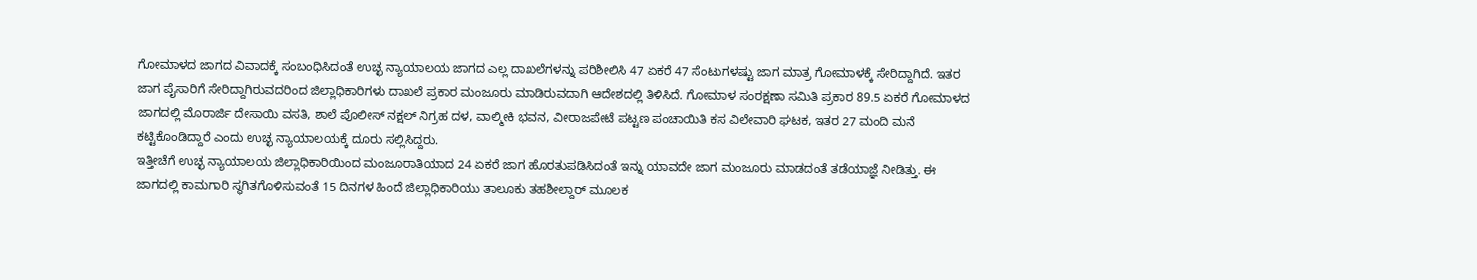ಗೋಮಾಳದ ಜಾಗದ ವಿವಾದಕ್ಕೆ ಸಂಬಂಧಿಸಿದಂತೆ ಉಚ್ಛ ನ್ಯಾಯಾಲಯ ಜಾಗದ ಎಲ್ಲ ದಾಖಲೆಗಳನ್ನು ಪರಿಶೀಲಿಸಿ 47 ಏಕರೆ 47 ಸೆಂಟುಗಳಷ್ಟು ಜಾಗ ಮಾತ್ರ ಗೋಮಾಳಕ್ಕೆ ಸೇರಿದ್ದಾಗಿದೆ. ಇತರ ಜಾಗ ಪೈಸಾರಿಗೆ ಸೇರಿದ್ದಾಗಿರುವದರಿಂದ ಜಿಲ್ಲಾಧಿಕಾರಿಗಳು ದಾಖಲೆ ಪ್ರಕಾರ ಮಂಜೂರು ಮಾಡಿರುವದಾಗಿ ಆದೇಶದಲ್ಲಿ ತಿಳಿಸಿದೆ. ಗೋಮಾಳ ಸಂರಕ್ಷಣಾ ಸಮಿತಿ ಪ್ರಕಾರ 89.5 ಏಕರೆ ಗೋಮಾಳದ ಜಾಗದಲ್ಲಿ ಮೊರಾರ್ಜಿ ದೇಸಾಯಿ ವಸತಿ, ಶಾಲೆ ಪೊಲೀಸ್ ನಕ್ಷಲ್ ನಿಗ್ರಹ ದಳ, ವಾಲ್ಮೀಕಿ ಭವನ, ವೀರಾಜಪೇಟೆ ಪಟ್ಟಣ ಪಂಚಾಯಿತಿ ಕಸ ವಿಲೇವಾರಿ ಘಟಕ, ಇತರ 27 ಮಂದಿ ಮನೆ ಕಟ್ಟಿಕೊಂಡಿದ್ದಾರೆ ಎಂದು ಉಚ್ಛ ನ್ಯಾಯಾಲಯಕ್ಕೆ ದೂರು ಸಲ್ಲಿಸಿದ್ದರು.
ಇತ್ತೀಚೆಗೆ ಉಚ್ಛ ನ್ಯಾಯಾಲಯ ಜಿಲ್ಲಾಧಿಕಾರಿಯಿಂದ ಮಂಜೂರಾತಿಯಾದ 24 ಏಕರೆ ಜಾಗ ಹೊರತುಪಡಿಸಿದಂತೆ ಇನ್ನು ಯಾವದೇ ಜಾಗ ಮಂಜೂರು ಮಾಡದಂತೆ ತಡೆಯಾಜ್ಞೆ ನೀಡಿತ್ತು. ಈ ಜಾಗದಲ್ಲಿ ಕಾಮಗಾರಿ ಸ್ಥಗಿತಗೊಳಿಸುವಂತೆ 15 ದಿನಗಳ ಹಿಂದೆ ಜಿಲ್ಲಾಧಿಕಾರಿಯು ತಾಲೂಕು ತಹಶೀಲ್ದಾರ್ ಮೂಲಕ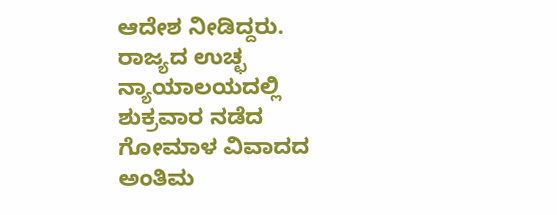ಆದೇಶ ನೀಡಿದ್ದರು.
ರಾಜ್ಯದ ಉಚ್ಛ ನ್ಯಾಯಾಲಯದಲ್ಲಿ ಶುಕ್ರವಾರ ನಡೆದ ಗೋಮಾಳ ವಿವಾದದ ಅಂತಿಮ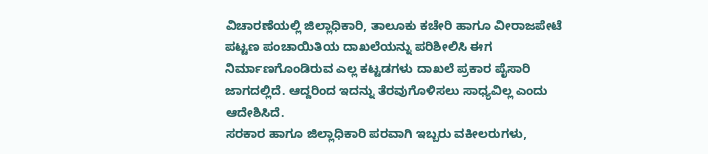ವಿಚಾರಣೆಯಲ್ಲಿ ಜಿಲ್ಲಾಧಿಕಾರಿ, ತಾಲೂಕು ಕಚೇರಿ ಹಾಗೂ ವೀರಾಜಪೇಟೆ ಪಟ್ಟಣ ಪಂಚಾಯಿತಿಯ ದಾಖಲೆಯನ್ನು ಪರಿಶೀಲಿಸಿ ಈಗ ನಿರ್ಮಾಣಗೊಂಡಿರುವ ಎಲ್ಲ ಕಟ್ಟಡಗಳು ದಾಖಲೆ ಪ್ರಕಾರ ಪೈಸಾರಿ ಜಾಗದಲ್ಲಿದೆ. ಆದ್ದರಿಂದ ಇದನ್ನು ತೆರವುಗೊಳಿಸಲು ಸಾಧ್ಯವಿಲ್ಲ ಎಂದು ಆದೇಶಿಸಿದೆ.
ಸರಕಾರ ಹಾಗೂ ಜಿಲ್ಲಾಧಿಕಾರಿ ಪರವಾಗಿ ಇಬ್ಬರು ವಕೀಲರುಗಳು,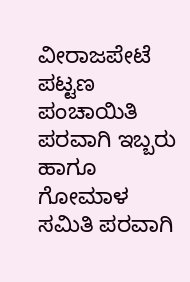ವೀರಾಜಪೇಟೆ ಪಟ್ಟಣ ಪಂಚಾಯಿತಿ ಪರವಾಗಿ ಇಬ್ಬರು ಹಾಗೂ ಗೋಮಾಳ ಸಮಿತಿ ಪರವಾಗಿ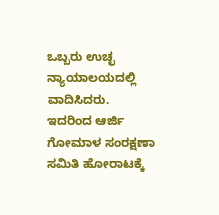ಒಬ್ಬರು ಉಚ್ಛ ನ್ಯಾಯಾಲಯದಲ್ಲಿ ವಾದಿಸಿದರು. ಇದರಿಂದ ಆರ್ಜಿ ಗೋಮಾಳ ಸಂರಕ್ಷಣಾ ಸಮಿತಿ ಹೋರಾಟಕ್ಕೆ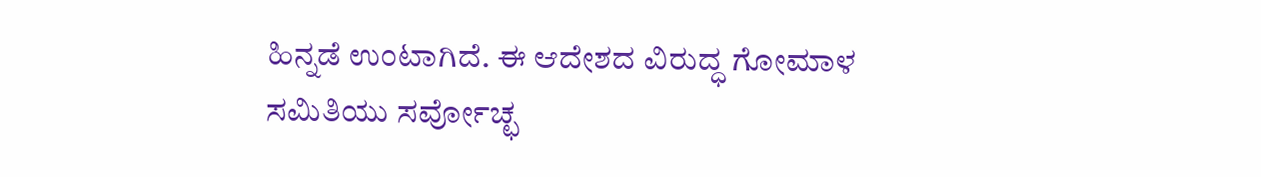ಹಿನ್ನಡೆ ಉಂಟಾಗಿದೆ. ಈ ಆದೇಶದ ವಿರುದ್ಧ ಗೋಮಾಳ ಸಮಿತಿಯು ಸರ್ವೋಚ್ಛ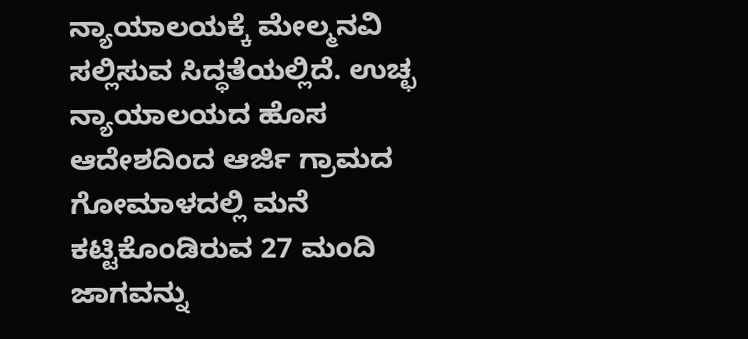ನ್ಯಾಯಾಲಯಕ್ಕೆ ಮೇಲ್ಮನವಿ ಸಲ್ಲಿಸುವ ಸಿದ್ಧತೆಯಲ್ಲಿದೆ. ಉಚ್ಛ ನ್ಯಾಯಾಲಯದ ಹೊಸ ಆದೇಶದಿಂದ ಆರ್ಜಿ ಗ್ರಾಮದ ಗೋಮಾಳದಲ್ಲಿ ಮನೆ ಕಟ್ಟಿಕೊಂಡಿರುವ 27 ಮಂದಿ ಜಾಗವನ್ನು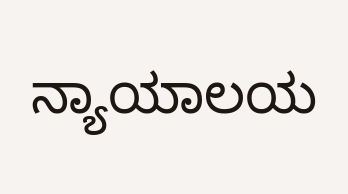ನ್ಯಾಯಾಲಯ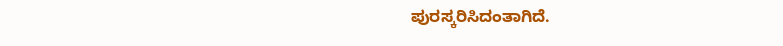ಪುರಸ್ಕರಿಸಿದಂತಾಗಿದೆ.